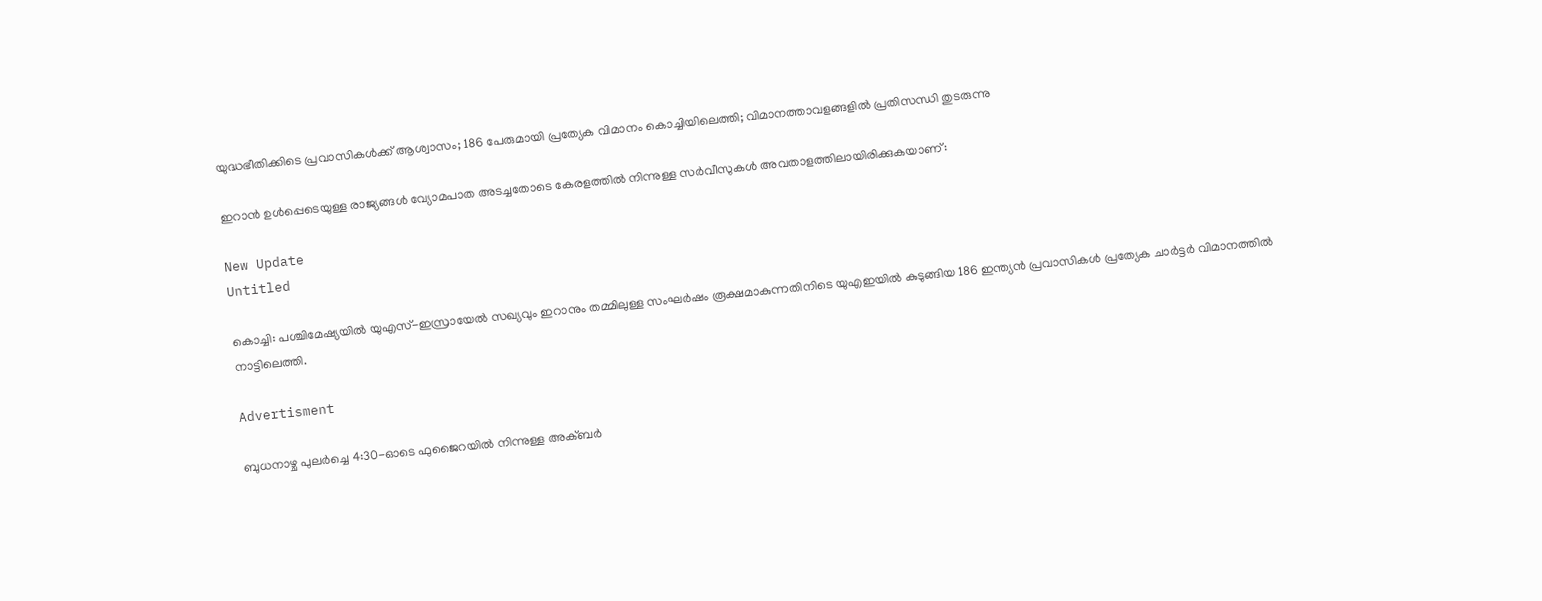യുദ്ധഭീതിക്കിടെ പ്രവാസികൾക്ക് ആശ്വാസം; 186 പേരുമായി പ്രത്യേക വിമാനം കൊച്ചിയിലെത്തി; വിമാനത്താവളങ്ങളിൽ പ്രതിസന്ധി തുടരുന്നു

ഇറാന്‍ ഉള്‍പ്പെടെയുള്ള രാജ്യങ്ങള്‍ വ്യോമപാത അടച്ചതോടെ കേരളത്തില്‍ നിന്നുള്ള സര്‍വീസുകള്‍ അവതാളത്തിലായിരിക്കുകയാണ്:

New Update
Untitled

കൊച്ചി: പശ്ചിമേഷ്യയില്‍ യുഎസ്-ഇസ്രായേല്‍ സഖ്യവും ഇറാനും തമ്മിലുള്ള സംഘര്‍ഷം രൂക്ഷമാകുന്നതിനിടെ യുഎഇയില്‍ കുടുങ്ങിയ 186 ഇന്ത്യന്‍ പ്രവാസികള്‍ പ്രത്യേക ചാര്‍ട്ടര്‍ വിമാനത്തില്‍ നാട്ടിലെത്തി.

Advertisment

ബുധനാഴ്ച പുലര്‍ച്ചെ 4:30-ഓടെ ഫുജൈറയില്‍ നിന്നുള്ള അക്ബര്‍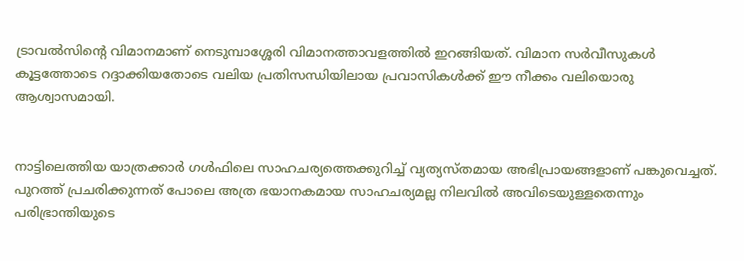ട്രാവല്‍സിന്റെ വിമാനമാണ് നെടുമ്പാശ്ശേരി വിമാനത്താവളത്തില്‍ ഇറങ്ങിയത്. വിമാന സര്‍വീസുകള്‍ കൂട്ടത്തോടെ റദ്ദാക്കിയതോടെ വലിയ പ്രതിസന്ധിയിലായ പ്രവാസികള്‍ക്ക് ഈ നീക്കം വലിയൊരു ആശ്വാസമായി.


നാട്ടിലെത്തിയ യാത്രക്കാര്‍ ഗള്‍ഫിലെ സാഹചര്യത്തെക്കുറിച്ച് വ്യത്യസ്തമായ അഭിപ്രായങ്ങളാണ് പങ്കുവെച്ചത്.  പുറത്ത് പ്രചരിക്കുന്നത് പോലെ അത്ര ഭയാനകമായ സാഹചര്യമല്ല നിലവില്‍ അവിടെയുള്ളതെന്നും പരിഭ്രാന്തിയുടെ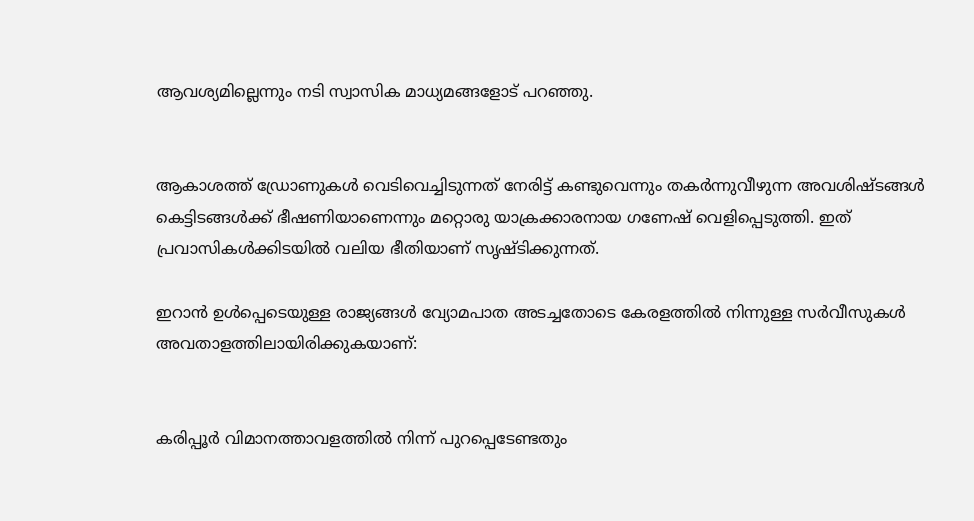ആവശ്യമില്ലെന്നും നടി സ്വാസിക മാധ്യമങ്ങളോട് പറഞ്ഞു.


ആകാശത്ത് ഡ്രോണുകള്‍ വെടിവെച്ചിടുന്നത് നേരിട്ട് കണ്ടുവെന്നും തകര്‍ന്നുവീഴുന്ന അവശിഷ്ടങ്ങള്‍ കെട്ടിടങ്ങള്‍ക്ക് ഭീഷണിയാണെന്നും മറ്റൊരു യാക്രക്കാരനായ ഗണേഷ് വെളിപ്പെടുത്തി. ഇത് പ്രവാസികള്‍ക്കിടയില്‍ വലിയ ഭീതിയാണ് സൃഷ്ടിക്കുന്നത്.

ഇറാന്‍ ഉള്‍പ്പെടെയുള്ള രാജ്യങ്ങള്‍ വ്യോമപാത അടച്ചതോടെ കേരളത്തില്‍ നിന്നുള്ള സര്‍വീസുകള്‍ അവതാളത്തിലായിരിക്കുകയാണ്:


കരിപ്പൂര്‍ വിമാനത്താവളത്തില്‍ നിന്ന് പുറപ്പെടേണ്ടതും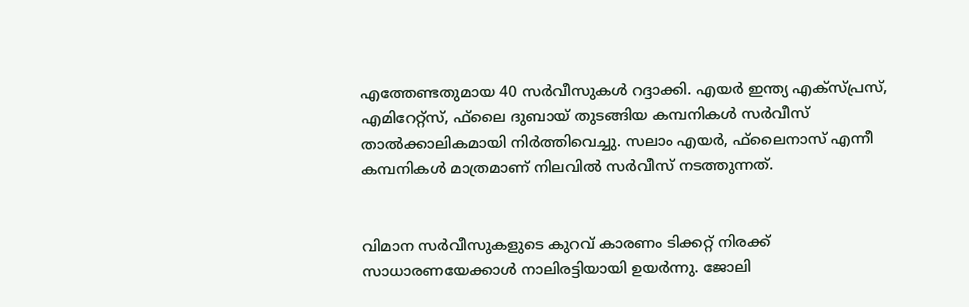എത്തേണ്ടതുമായ 40 സര്‍വീസുകള്‍ റദ്ദാക്കി. എയര്‍ ഇന്ത്യ എക്‌സ്പ്രസ്, എമിറേറ്റ്‌സ്, ഫ്‌ലൈ ദുബായ് തുടങ്ങിയ കമ്പനികള്‍ സര്‍വീസ് താല്‍ക്കാലികമായി നിര്‍ത്തിവെച്ചു. സലാം എയര്‍, ഫ്‌ലൈനാസ് എന്നീ കമ്പനികള്‍ മാത്രമാണ് നിലവില്‍ സര്‍വീസ് നടത്തുന്നത്.


വിമാന സര്‍വീസുകളുടെ കുറവ് കാരണം ടിക്കറ്റ് നിരക്ക് സാധാരണയേക്കാള്‍ നാലിരട്ടിയായി ഉയര്‍ന്നു. ജോലി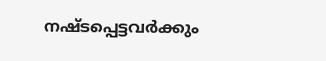നഷ്ടപ്പെട്ടവര്‍ക്കും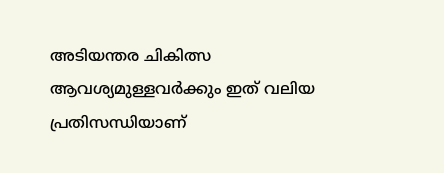അടിയന്തര ചികിത്സ ആവശ്യമുള്ളവര്‍ക്കും ഇത് വലിയ പ്രതിസന്ധിയാണ്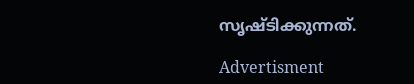സൃഷ്ടിക്കുന്നത്.

Advertisment